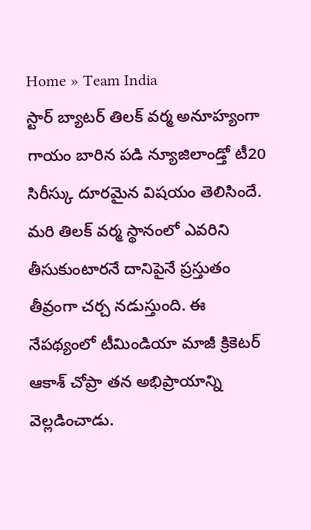Home » Team India
స్టార్ బ్యాటర్ తిలక్ వర్మ అనూహ్యంగా గాయం బారిన పడి న్యూజిలాండ్తో టీ20 సిరీస్కు దూరమైన విషయం తెలిసిందే. మరి తిలక్ వర్మ స్థానంలో ఎవరిని తీసుకుంటారనే దానిపైనే ప్రస్తుతం తీవ్రంగా చర్చ నడుస్తుంది. ఈ నేపథ్యంలో టీమిండియా మాజీ క్రికెటర్ ఆకాశ్ చోప్రా తన అభిప్రాయాన్ని వెల్లడించాడు.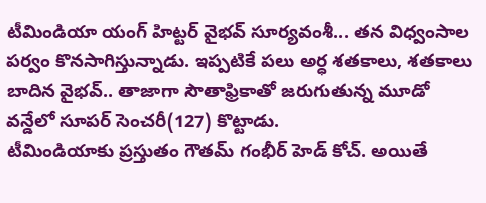టీమిండియా యంగ్ హిట్టర్ వైభవ్ సూర్యవంశీ... తన విధ్వంసాల పర్వం కొనసాగిస్తున్నాడు. ఇప్పటికే పలు అర్ధ శతకాలు, శతకాలు బాదిన వైభవ్.. తాజాగా సౌతాఫ్రికాతో జరుగుతున్న మూడో వన్డేలో సూపర్ సెంచరీ(127) కొట్టాడు.
టీమిండియాకు ప్రస్తుతం గౌతమ్ గంభీర్ హెడ్ కోచ్. అయితే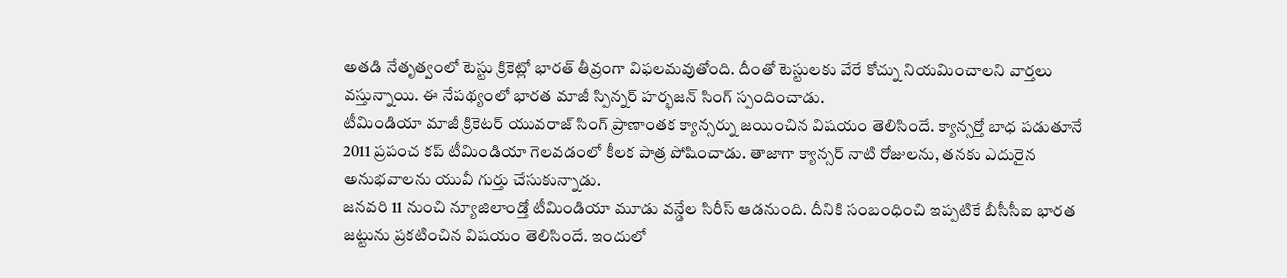అతడి నేతృత్వంలో టెస్టు క్రికెట్లో భారత్ తీవ్రంగా విఫలమవుతోంది. దీంతో టెస్టులకు వేరే కోచ్ను నియమించాలని వార్తలు వస్తున్నాయి. ఈ నేపథ్యంలో భారత మాజీ స్పిన్నర్ హర్భజన్ సింగ్ స్పందించాడు.
టీమిండియా మాజీ క్రికెటర్ యువరాజ్ సింగ్ ప్రాణాంతక క్యాన్సర్ను జయించిన విషయం తెలిసిందే. క్యాన్సర్తో బాధ పడుతూనే 2011 ప్రపంచ కప్ టీమిండియా గెలవడంలో కీలక పాత్ర పోషించాడు. తాజాగా క్యాన్సర్ నాటి రోజులను, తనకు ఎదురైన అనుభవాలను యువీ గుర్తు చేసుకున్నాడు.
జనవరి 11 నుంచి న్యూజిలాండ్తో టీమిండియా మూడు వన్డేల సిరీస్ ఆడనుంది. దీనికి సంబంధించి ఇప్పటికే బీసీసీఐ భారత జట్టును ప్రకటించిన విషయం తెలిసిందే. ఇందులో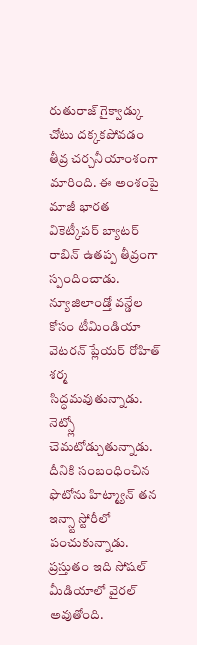రుతురాజ్ గైక్వాడ్కు చోటు దక్కకపోవడం తీవ్ర చర్చనీయాంశంగా మారింది. ఈ అంశంపై మాజీ భారత వికెట్కీపర్ బ్యాటర్ రాబిన్ ఉతప్ప తీవ్రంగా స్పందించాడు.
న్యూజిలాండ్తో వన్డేల కోసం టీమిండియా వెటరన్ ప్లేయర్ రోహిత్ శర్మ సిద్ధమవుతున్నాడు. నెట్స్లో చెమటోడ్చుతున్నాడు. దీనికి సంబంధించిన ఫొటోను హిట్మ్యాన్ తన ఇన్స్టా స్టోరీలో పంచుకున్నాడు. ప్రస్తుతం ఇది సోషల్ మీడియాలో వైరల్ అవుతోంది.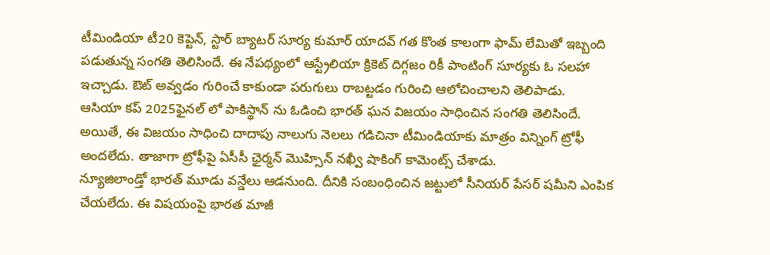టీమిండియా టీ20 కెప్టెన్, స్టార్ బ్యాటర్ సూర్య కుమార్ యాదవ్ గత కొంత కాలంగా ఫామ్ లేమితో ఇబ్బంది పడుతున్న సంగతి తెలిసిందే. ఈ నేపథ్యంలో ఆస్ట్రేలియా క్రికెట్ దిగ్గజం రికీ పాంటింగ్ సూర్యకు ఓ సలహా ఇచ్చాడు. ఔట్ అవ్వడం గురించే కాకుండా పరుగులు రాబట్టడం గురించి ఆలోచించాలని తెలిపాడు.
ఆసియా కప్ 2025ఫైనల్ లో పాకిస్థాన్ ను ఓడించి భారత్ ఘన విజయం సాధించిన సంగతి తెలిసిందే. అయితే, ఈ విజయం సాధించి దాదాపు నాలుగు నెలలు గడిచినా టీమిండియాకు మాత్రం విన్నింగ్ ట్రోఫీ అందలేదు. తాజాగా ట్రోఫీపై ఏసీసీ ఛైర్మన్ మొహ్సిన్ నఖ్వీ షాకింగ్ కామెంట్స్ చేశాడు.
న్యూజిలాండ్తో భారత్ మూడు వన్డేలు ఆడనుంది. దీనికి సంబంధించిన జట్టులో సీనియర్ పేసర్ షమీని ఎంపిక చేయలేదు. ఈ విషయంపై భారత మాజీ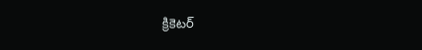క్రికెటర్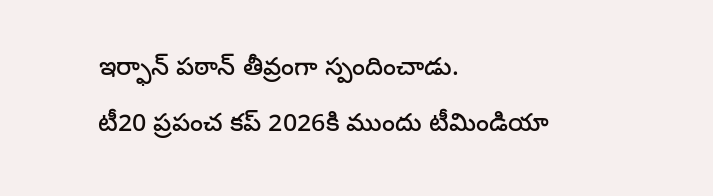ఇర్ఫాన్ పఠాన్ తీవ్రంగా స్పందించాడు.
టీ20 ప్రపంచ కప్ 2026కి ముందు టీమిండియా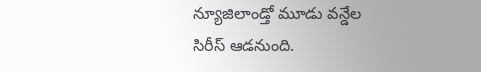న్యూజిలాండ్తో మూడు వన్డేల సిరీస్ ఆడనుంది.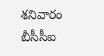శనివారం బీసీసీఐ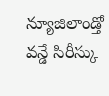న్యూజిలాండ్తో వన్డే సిరీస్కు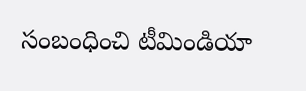సంబంధించి టీమిండియా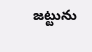జట్టును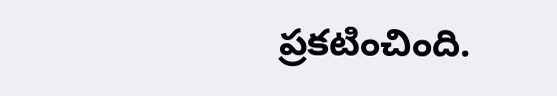ప్రకటించింది.